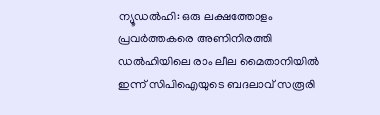ന്യൂഡൽഹി: ഒരു ലക്ഷത്തോളം പ്രവർത്തകരെ അണിനിരത്തി ഡൽഹിയിലെ രാം ലീല മൈതാനിയിൽ ഇന്ന് സിപിഐയുടെ ബദലാവ് സരൂരി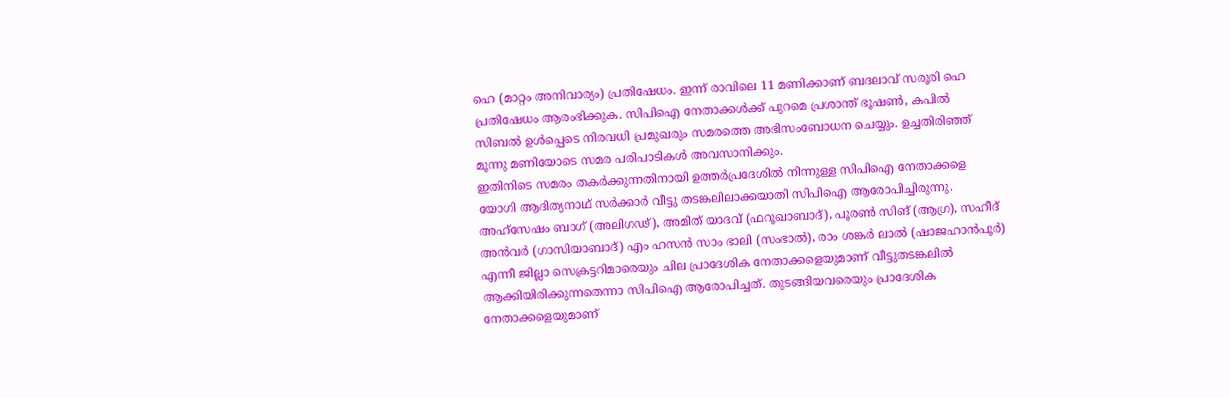ഹെ (മാറ്റം അനിവാര്യം) പ്രതിഷേധം. ഇന്ന് രാവിലെ 11 മണിക്കാണ് ബദലാവ് സരൂരി ഹെ പ്രതിഷേധം ആരംഭിക്കുക. സിപിഐ നേതാക്കൾക്ക് പുറമെ പ്രശാന്ത് ഭൂഷൺ, കപിൽ സിബൽ ഉൾപ്പെടെ നിരവധി പ്രമുഖരും സമരത്തെ അഭിസംബോധന ചെയ്യും. ഉച്ചതിരിഞ്ഞ് മൂന്നു മണിയോടെ സമര പരിപാടികൾ അവസാനിക്കും.
ഇതിനിടെ സമരം തകർക്കുന്നതിനായി ഉത്തർപ്രദേശിൽ നിന്നുള്ള സിപിഐ നേതാക്കളെ യോഗി ആദിത്യനാഥ് സർക്കാർ വീട്ടു തടങ്കലിലാക്കയാതി സിപിഐ ആരോപിച്ചിരുന്നു. അഹ്സേഷം ബാഗ് (അലിഗഢ്), അമിത് യാദവ് (ഫറൂഖാബാദ്), പൂരൺ സിങ് (ആഗ്ര), സഹീദ് അൻവർ (ഗാസിയാബാദ്) എം ഹസൻ സാം ഭാലി (സംഭാൽ), രാം ശങ്കർ ലാൽ (ഷാജഹാൻപൂർ) എന്നീ ജില്ലാ സെക്രട്ടറിമാരെയും ചില പ്രാദേശിക നേതാക്കളെയുമാണ് വീട്ടുതടങ്കലിൽ ആക്കിയിരിക്കുന്നതെന്നാ സിപിഐ ആരോപിച്ചത്. തുടങ്ങിയവരെയും പ്രാദേശിക നേതാക്കളെയുമാണ്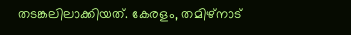തടങ്കലിലാക്കിയത്. കേരളം, തമിഴ്നാട്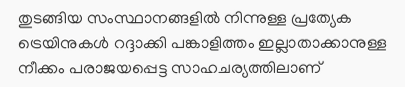തുടങ്ങിയ സംസ്ഥാനങ്ങളിൽ നിന്നുള്ള പ്രത്യേക ട്രെയിനുകൾ റദ്ദാക്കി പങ്കാളിത്തം ഇല്ലാതാക്കാനുള്ള നീക്കം പരാജയപ്പെട്ട സാഹചര്യത്തിലാണ്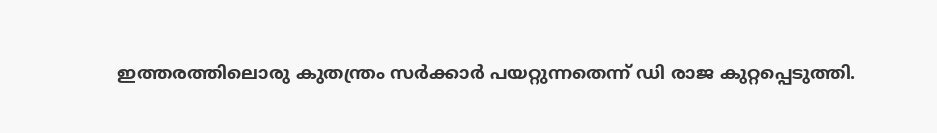ഇത്തരത്തിലൊരു കുതന്ത്രം സർക്കാർ പയറ്റുന്നതെന്ന് ഡി രാജ കുറ്റപ്പെടുത്തി.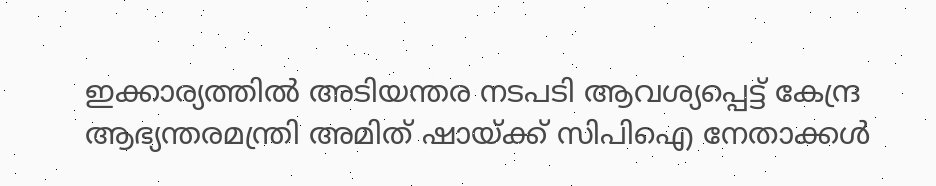ഇക്കാര്യത്തിൽ അടിയന്തര നടപടി ആവശ്യപ്പെട്ട് കേന്ദ്ര ആഭ്യന്തരമന്ത്രി അമിത് ഷായ്ക്ക് സിപിഐ നേതാക്കൾ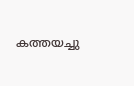കത്തയച്ചു